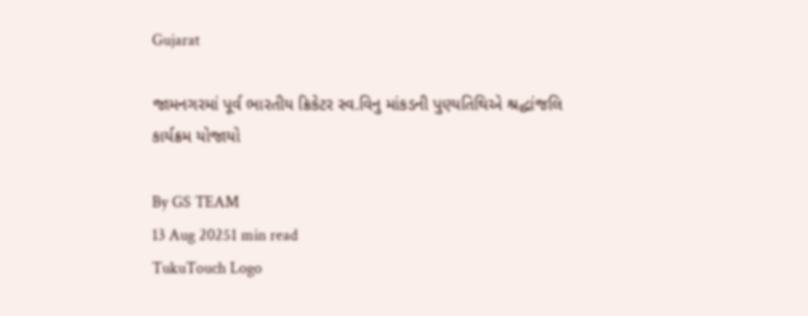Gujarat

જામનગરમાં પૂર્વ ભારતીય ક્રિકેટર સ્વ.વિનુ માંકડની પુણ્યતિથિએ શ્રદ્ધાંજલિ કાર્યક્રમ યોજાયો

By GS TEAM
13 Aug 20251 min read
TukuTouch Logo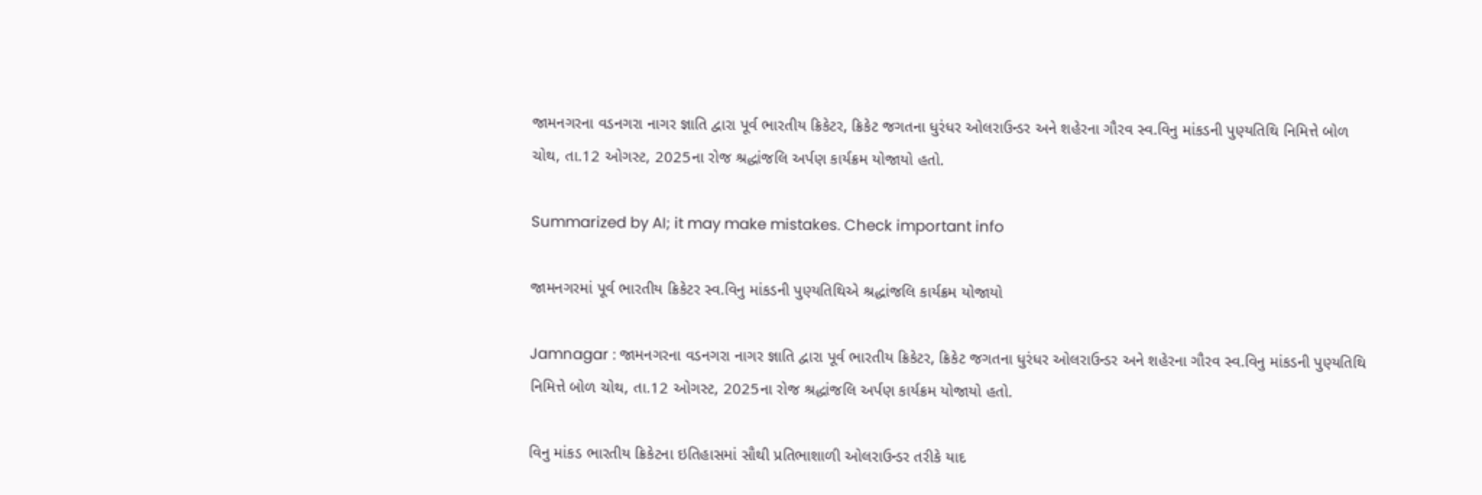જામનગરના વડનગરા નાગર જ્ઞાતિ દ્વારા પૂર્વ ભારતીય ક્રિકેટર, ક્રિકેટ જગતના ધુરંધર ઓલરાઉન્ડર અને શહેરના ગૌરવ સ્વ.વિનુ માંકડની પુણ્યતિથિ નિમિત્તે બોળ ચોથ, તા.12 ઓગસ્ટ, 2025ના રોજ શ્રદ્ધાંજલિ અર્પણ કાર્યક્રમ યોજાયો હતો.

Summarized by AI; it may make mistakes. Check important info

જામનગરમાં પૂર્વ ભારતીય ક્રિકેટર સ્વ.વિનુ માંકડની પુણ્યતિથિએ શ્રદ્ધાંજલિ કાર્યક્રમ યોજાયો

Jamnagar : જામનગરના વડનગરા નાગર જ્ઞાતિ દ્વારા પૂર્વ ભારતીય ક્રિકેટર, ક્રિકેટ જગતના ધુરંધર ઓલરાઉન્ડર અને શહેરના ગૌરવ સ્વ.વિનુ માંકડની પુણ્યતિથિ નિમિત્તે બોળ ચોથ, તા.12 ઓગસ્ટ, 2025ના રોજ શ્રદ્ધાંજલિ અર્પણ કાર્યક્રમ યોજાયો હતો.

વિનુ માંકડ ભારતીય ક્રિકેટના ઇતિહાસમાં સૌથી પ્રતિભાશાળી ઓલરાઉન્ડર તરીકે યાદ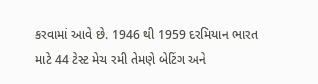કરવામાં આવે છે. 1946 થી 1959 દરમિયાન ભારત માટે 44 ટેસ્ટ મેચ રમી તેમણે બેટિંગ અને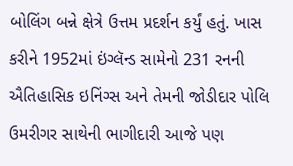બોલિંગ બન્ને ક્ષેત્રે ઉત્તમ પ્રદર્શન કર્યું હતું. ખાસ કરીને 1952માં ઇંગ્લૅન્ડ સામેનો 231 રનની ઐતિહાસિક ઇનિંગ્સ અને તેમની જોડીદાર પોલિ ઉમરીગર સાથેની ભાગીદારી આજે પણ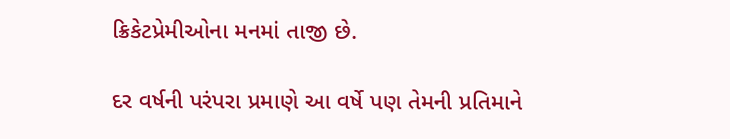ક્રિકેટપ્રેમીઓના મનમાં તાજી છે.

દર વર્ષની પરંપરા પ્રમાણે આ વર્ષે પણ તેમની પ્રતિમાને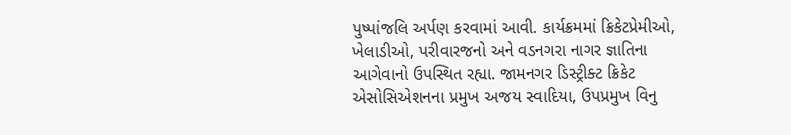પુષ્પાંજલિ અર્પણ કરવામાં આવી. કાર્યક્રમમાં ક્રિકેટપ્રેમીઓ, ખેલાડીઓ, પરીવારજનો અને વડનગરા નાગર જ્ઞાતિના આગેવાનો ઉપસ્થિત રહ્યા. જામનગર ડિસ્ટ્રીક્ટ ક્રિકેટ એસોસિએશનના પ્રમુખ અજય સ્વાદિયા, ઉપપ્રમુખ વિનુ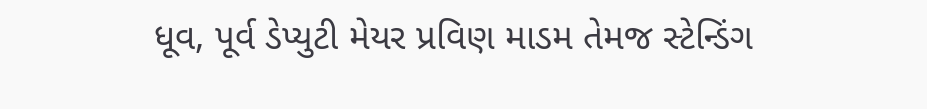ધૂવ, પૂર્વ ડેપ્યુટી મેયર પ્રવિણ માડમ તેમજ સ્ટેન્ડિંગ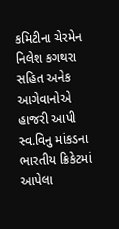કમિટીના ચેરમેન નિલેશ કગથરા સહિત અનેક આગેવાનોએ હાજરી આપી સ્વ.વિનુ માંકડના ભારતીય ક્રિકેટમાં આપેલા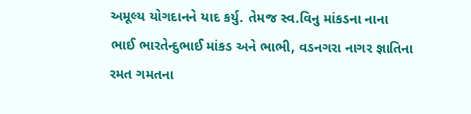અમૂલ્ય યોગદાનને યાદ કર્યુ. તેમજ સ્વ.વિનુ માંકડના નાના ભાઈ ભારતેન્દુભાઈ માંકડ અને ભાભી, વડનગરા નાગર જ્ઞાતિના રમત ગમતના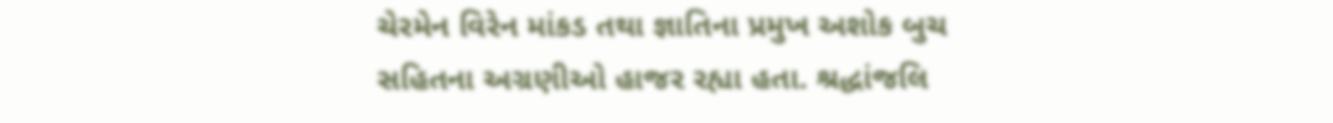ચેરમેન વિરેન માંકડ તથા જ્ઞાતિના પ્રમુખ અશોક બુચ સહિતના અગ્રણીઓ હાજર રહ્યા હતા. શ્રદ્ધાંજલિ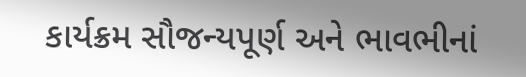કાર્યક્રમ સૌજન્યપૂર્ણ અને ભાવભીનાં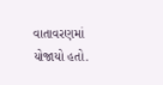વાતાવરણમાં યોજાયો હતો.